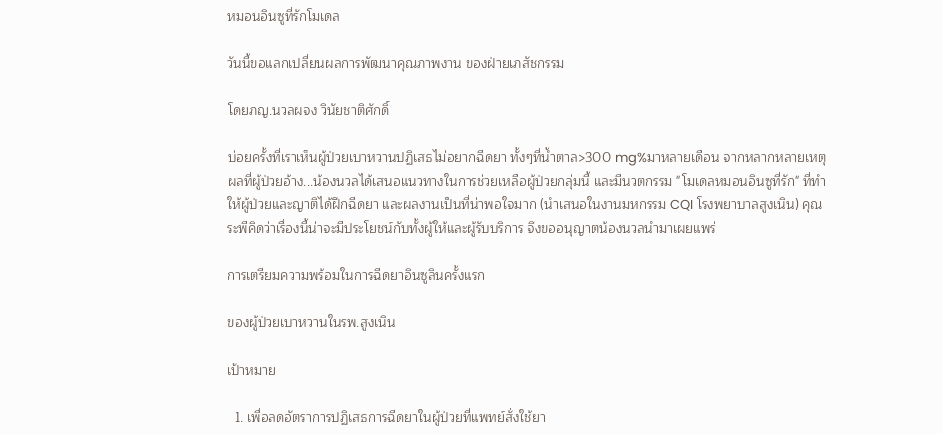หมอนอินซูที่รักโมเดล

วันนี้ขอแลกเปลี่ยนผลการพัฒนาคุณภาพงาน ของฝ่ายเภสัชกรรม

โดยภญ.นวลผจง วินัยชาติศักดิ์

บ่อยครั้งที่เราเห็นผู้ป่วยเบาหวานปฏิเสธไม่อยากฉีดยา ทั้งๆที่น้ำตาล>300 mg%มาหลายเดือน จากหลากหลายเหตุผลที่ผู้ป่วยอ้าง...น้องนวลได้เสนอแนวทางในการช่วยเหลือผู้ป่วยกลุ่มนี้ และมีนวตกรรม "โมเดลหมอนอินซูที่รัก" ที่ทำให้ผู้ป่วยและญาติได้ฝึกฉีดยา และผลงานเป็นที่น่าพอใจมาก (นำเสนอในงานมหกรรม CQI โรงพยาบาลสูงเนิน) คุณระพีคิดว่าเรื่องนี้น่าจะมีประโยชน์กับทั้งผู้ให้และผู้รับบริการ จึงขออนุญาตน้องนวลนำมาเผยแพร่

การเตรียมความพร้อมในการฉีดยาอินซูลินครั้งแรก

ของผู้ป่วยเบาหวานในรพ.สูงเนิน

เป้าหมาย

  1. เพื่อลดอัตราการปฏิเสธการฉีดยาในผู้ป่วยที่แพทย์สั่งใช้ยา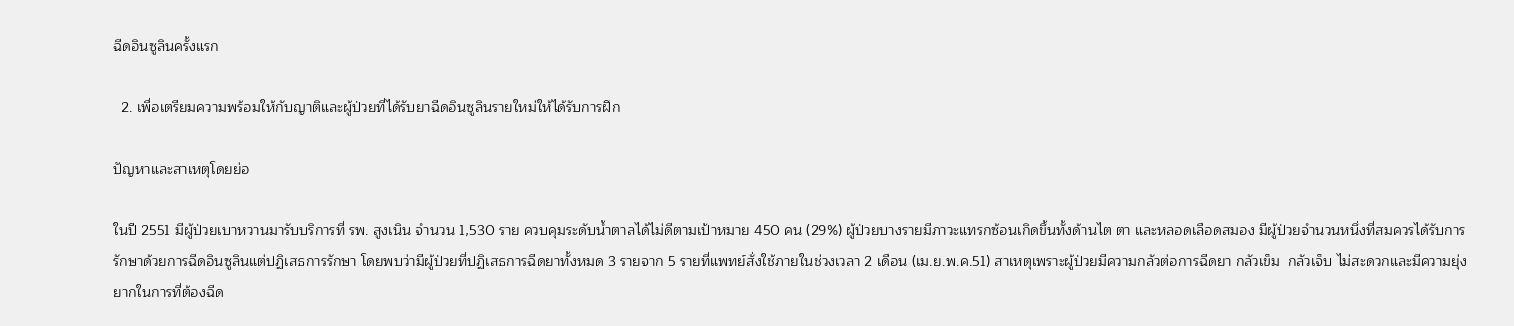ฉีดอินซูลินครั้งแรก

  2. เพื่อเตรียมความพร้อมให้กับญาติและผู้ป่วยที่ได้รับยาฉีดอินซูลินรายใหม่ให้ได้รับการฝึก

ปัญหาและสาเหตุโดยย่อ

ในปี 2551 มีผู้ป่วยเบาหวานมารับบริการที่ รพ. สูงเนิน จำนวน 1,530 ราย ควบคุมระดับน้ำตาลได้ไม่ดีตามเป้าหมาย 450 คน (29%) ผู้ป่วยบางรายมีภาวะแทรกซ้อนเกิดขึ้นทั้งด้านไต ตา และหลอดเลือดสมอง มีผู้ป่วยจำนวนหนึ่งที่สมควรได้รับการรักษาด้วยการฉีดอินซูลินแต่ปฏิเสธการรักษา โดยพบว่ามีผู้ป่วยที่ปฏิเสธการฉีดยาทั้งหมด 3 รายจาก 5 รายที่แพทย์สั่งใช้ภายในช่วงเวลา 2 เดือน (เม.ย.พ.ค.51) สาเหตุเพราะผู้ป่วยมีความกลัวต่อการฉีดยา กลัวเข็ม  กลัวเจ็บ ไม่สะดวกและมีความยุ่งยากในการที่ต้องฉีด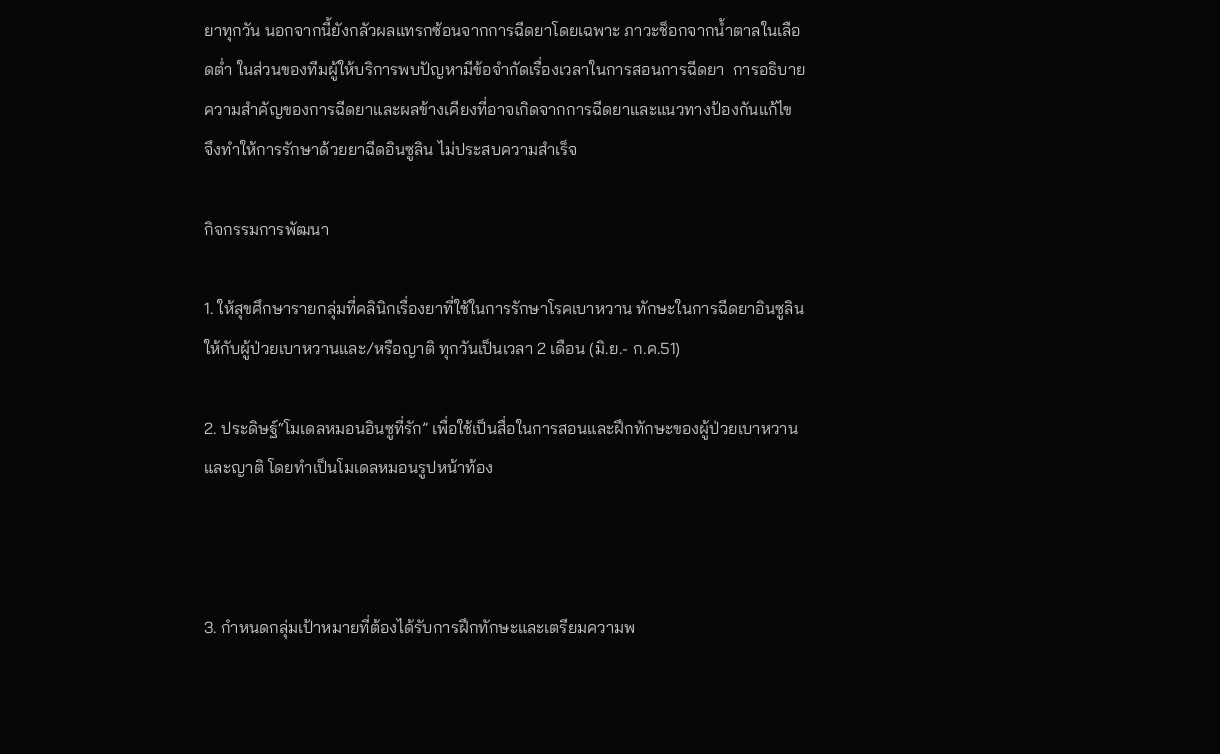ยาทุกวัน นอกจากนี้ยังกลัวผลแทรกซ้อนจากการฉีดยาโดยเฉพาะ ภาวะช็อกจากน้ำตาลในเลือดต่ำ ในส่วนของทีมผู้ให้บริการพบปัญหามีข้อจำกัดเรื่องเวลาในการสอนการฉีดยา  การอธิบายความสำคัญของการฉีดยาและผลข้างเคียงที่อาจเกิดจากการฉีดยาและแนวทางป้องกันแก้ไข  จึงทำให้การรักษาด้วยยาฉีดอินซูลิน ไม่ประสบความสำเร็จ

กิจกรรมการพัฒนา

1. ให้สุขศึกษารายกลุ่มที่คลินิกเรื่องยาที่ใช้ในการรักษาโรคเบาหวาน ทักษะในการฉีดยาอินซูลินให้กับผู้ป่วยเบาหวานและ/หรือญาติ ทุกวันเป็นเวลา 2 เดือน (มิ.ย.- ก.ค.51)

2. ประดิษฐ์“โมเดลหมอนอินซูที่รัก” เพื่อใช้เป็นสื่อในการสอนและฝึกทักษะของผู้ป่วยเบาหวานและญาติ โดยทำเป็นโมเดลหมอนรูปหน้าท้อง



3. กำหนดกลุ่มเป้าหมายที่ต้องได้รับการฝึกทักษะและเตรียมความพ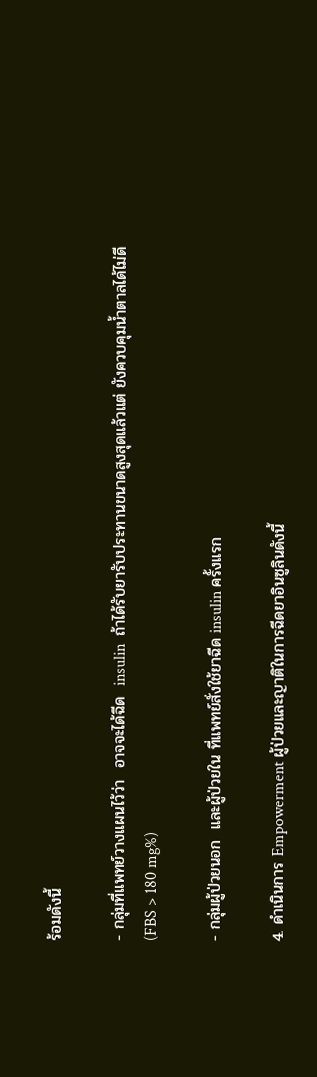ร้อมดังนี้

- กลุ่มที่แพทย์วางแผนไว้ว่า  อาจจะได้ฉีด  insulin  ถ้าได้รับยารับประทานขนาดสูงสุดแล้วแต่ ยังควบคุมน้ำตาลได้ไม่ดี (FBS > 180 mg%)

- กลุ่มผู้ป่วยนอก  และผู้ป่วยใน ที่แพทย์สั่งใช้ยาฉีด insulin ครั้งแรก

4. ดำเนินการ Empowerment ผู้ป่วยและญาติในการฉีดยาอินซูลินดังนี้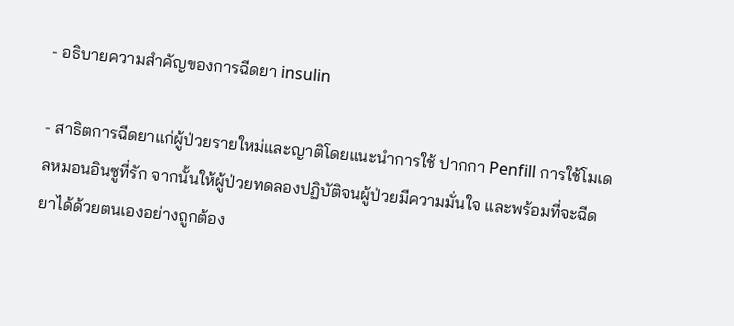- อธิบายความสำคัญของการฉีดยา insulin

- สาธิตการฉีดยาแก่ผู้ป่วยรายใหม่และญาติโดยแนะนำการใช้ ปากกา Penfill การใช้โมเดลหมอนอินซูที่รัก จากนั้นให้ผู้ป่วยทดลองปฏิบัติจนผู้ป่วยมีความมั่นใจ และพร้อมที่จะฉีดยาได้ด้วยตนเองอย่างถูกต้อง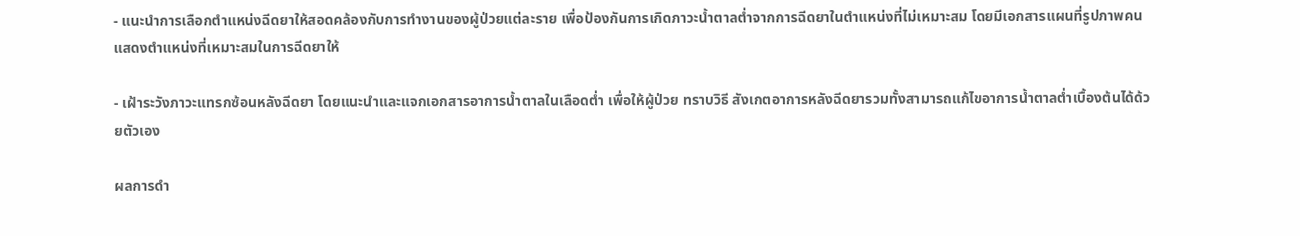- แนะนำการเลือกตำแหน่งฉีดยาให้สอดคล้องกับการทำงานของผู้ป่วยแต่ละราย เพื่อป้องกันการเกิดภาวะน้ำตาลต่ำจากการฉีดยาในตำแหน่งที่ไม่เหมาะสม โดยมีเอกสารแผนที่รูปภาพคนแสดงตำแหน่งที่เหมาะสมในการฉีดยาให้

- เฝ้าระวังภาวะแทรกซ้อนหลังฉีดยา โดยแนะนำและแจกเอกสารอาการน้ำตาลในเลือดต่ำ เพื่อให้ผู้ป่วย ทราบวิธี สังเกตอาการหลังฉีดยารวมทั้งสามารถแก้ไขอาการน้ำตาลต่ำเบื้องต้นได้ด้วยตัวเอง

ผลการดำ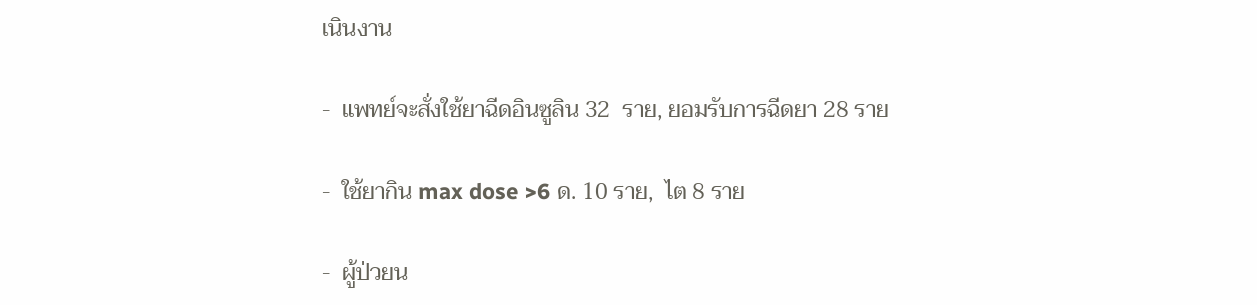เนินงาน

-  แพทย์จะสั่งใช้ยาฉีดอินซูลิน 32  ราย, ยอมรับการฉีดยา 28 ราย

-  ใช้ยากิน max dose >6 ด. 10 ราย,  ไต 8 ราย

-  ผู้ป่วยน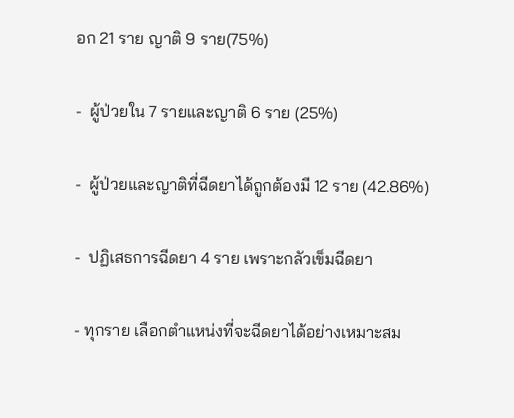อก 21 ราย ญาติ 9 ราย(75%)

-  ผู้ป่วยใน 7 รายและญาติ 6 ราย (25%)

-  ผู้ป่วยและญาติที่ฉีดยาได้ถูกต้องมี 12 ราย (42.86%)

-  ปฏิเสธการฉีดยา 4 ราย เพราะกลัวเข็มฉีดยา

- ทุกราย เลือกตำแหน่งที่จะฉีดยาได้อย่างเหมาะสม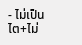- ไม่เป็นไต+ไม่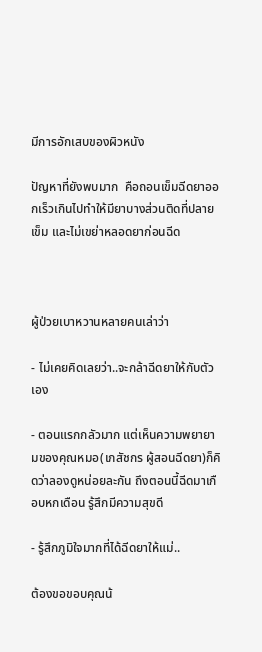มีการอักเสบของผิวหนัง

ปัญหาที่ยังพบมาก  คือถอนเข็มฉีดยาออกเร็วเกินไปทำให้มียาบางส่วนติดที่ปลายเข็ม และไม่เขย่าหลอดยาก่อนฉีด



ผู้ป่วยเบาหวานหลายคนเล่าว่า

- ไม่เคยคิดเลยว่า..จะกล้าฉีดยาให้กับตัวเอง

- ตอนแรกกลัวมาก แต่เห็นความพยายามของคุณหมอ(เภสัชกร ผู้สอนฉีดยา)ก็คิดว่าลองดูหน่อยละกัน ถึงตอนนี้ฉีดมาเกือบหกเดือน รู้สึกมีความสุขดี

- รู้สึกภูมิใจมากที่ได้ฉีดยาให้แม่..

ต้องขอขอบคุณน้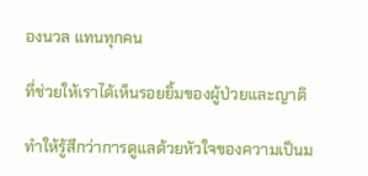องนวล แทนทุกคน

ที่ช่วยให้เราได้เห็นรอยยิ้มของผู้ป่วยและญาติ

ทำให้รู้สึกว่าการดูแลด้วยหัวใจของความเป็นม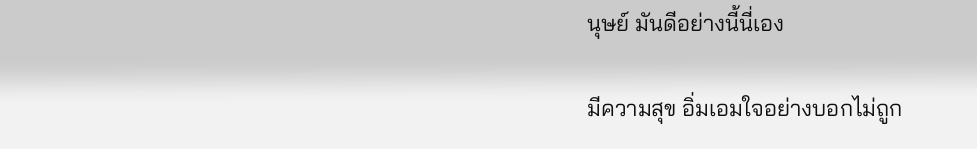นุษย์ มันดีอย่างนี้นี่เอง

มีความสุข อิ่มเอมใจอย่างบอกไม่ถูก